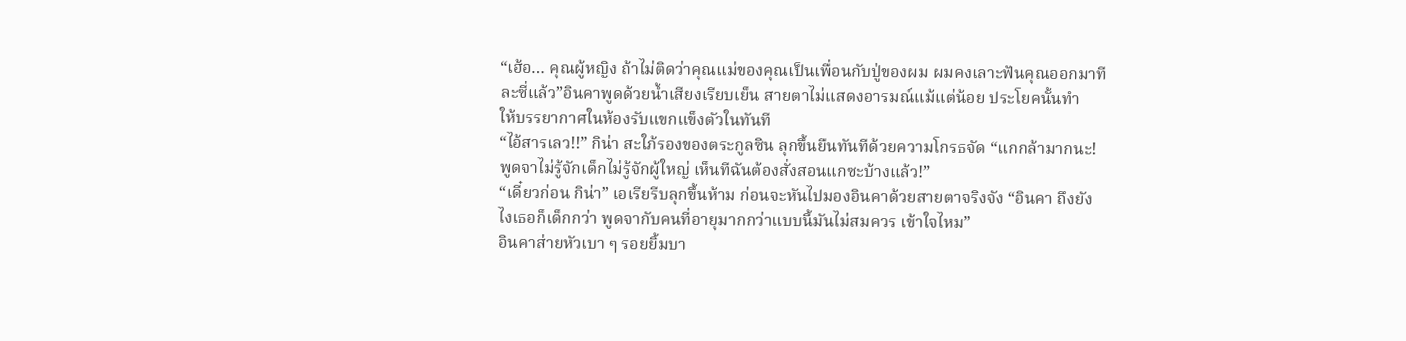“เฮ้อ… คุณผู้หญิง ถ้าไม่ติดว่าคุณแม่ของคุณเป็นเพื่อนกับปู่ของผม ผมคงเลาะฟันคุณออกมาทีละซี่แล้ว”อินคาพูดด้วยน้ำเสียงเรียบเย็น สายตาไม่แสดงอารมณ์แม้แต่น้อย ประโยคนั้นทำ
ให้บรรยากาศในห้องรับแขกแข็งตัวในทันที
“ไอ้สารเลว!!” กิน่า สะใภ้รองของตระกูลซิน ลุกขึ้นยืนทันทีด้วยความโกรธจัด “แกกล้ามากนะ! พูดจาไม่รู้จักเด็กไม่รู้จักผู้ใหญ่ เห็นทีฉันต้องสั่งสอนแกซะบ้างแล้ว!”
“เดี๋ยวก่อน กิน่า” เอเรียรีบลุกขึ้นห้าม ก่อนจะหันไปมองอินคาด้วยสายตาจริงจัง “อินคา ถึงยังไงเธอก็เด็กกว่า พูดจากับคนที่อายุมากกว่าแบบนี้มันไม่สมควร เข้าใจไหม”
อินคาส่ายหัวเบา ๆ รอยยิ้มบา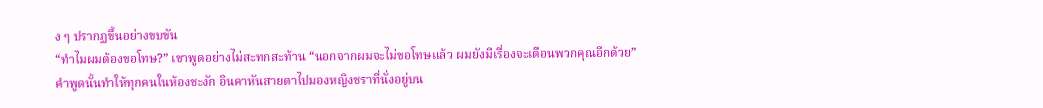ง ๆ ปรากฏขึ้นอย่างขบขัน
“ทำไมผมต้องขอโทษ?” เขาพูดอย่างไม่สะทกสะท้าน “นอกจากผมจะไม่ขอโทษแล้ว ผมยังมีเรื่องจะเตือนพวกคุณอีกด้วย”
คำพูดนั้นทำให้ทุกคนในห้องชะงัก อินคาหันสายตาไปมองหญิงชราที่นั่งอยู่บน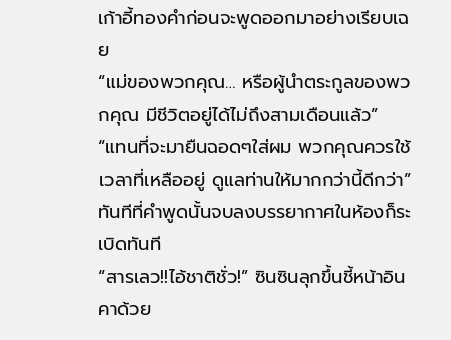เก้าอี้ทองคำก่อนจะพูดออกมาอย่างเรียบเฉย
“แม่ของพวกคุณ… หรือผู้นำตระกูลของพวกคุณ มีชีวิตอยู่ได้ไม่ถึงสามเดือนแล้ว”
“แทนที่จะมายืนฉอดๆใส่ผม พวกคุณควรใช้เวลาที่เหลืออยู่ ดูแลท่านให้มากกว่านี้ดีกว่า”
ทันทีที่คำพูดนั้นจบลงบรรยากาศในห้องก็ระเบิดทันที
“สารเลว!!ไอ้ชาติชั่ว!” ซินซินลุกขึ้นชี้หน้าอินคาด้วย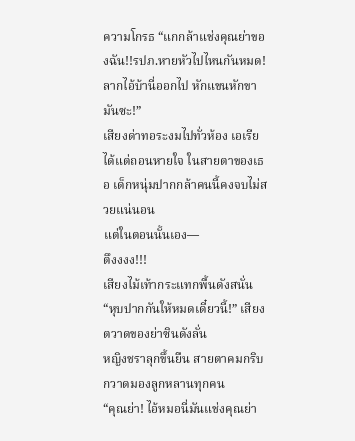ความโกรธ “แกกล้าแช่งคุณย่าของฉัน!!รปภ.หายหัวไปไหนกันหมด! ลากไอ้บ้านี่ออกไป หักแขนหักขามันซะ!”
เสียงด่าทอระงมไปทั่วห้อง เอเรียได้แต่ถอนหายใจ ในสายตาของเธอ เด็กหนุ่มปากกล้าคนนี้คงจบไม่สวยแน่นอน
แต่ในตอนนั้นเอง—
ตึงงงง!!!
เสียงไม้เท้ากระแทกพื้นดังสนั่น
“หุบปากกันให้หมดเดี๋ยวนี้!” เสียงตวาดของย่าซินดังลั่น
หญิงชราลุกขึ้นยืน สายตาคมกริบกวาดมองลูกหลานทุกคน
“คุณย่า! ไอ้หมอนี่มันแช่งคุณย่า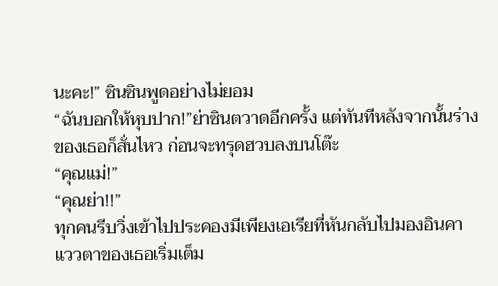นะคะ!” ซินซินพูดอย่างไม่ยอม
“ฉันบอกให้หุบปาก!”ย่าซินตวาดอีกครั้ง แต่ทันทีหลังจากนั้นร่างของเธอก็สั่นไหว ก่อนจะทรุดฮวบลงบนโต๊ะ
“คุณแม่!”
“คุณย่า!!”
ทุกคนรีบวิ่งเข้าไปประคองมีเพียงเอเรียที่หันกลับไปมองอินคา แววตาของเธอเริ่มเต็ม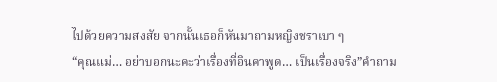ไปด้วยความสงสัย จากนั้นเธอก็หันมาถามหญิงชราเบา ๆ
“คุณแม่… อย่าบอกนะคะว่าเรื่องที่อินคาพูด… เป็นเรื่องจริง”คำถาม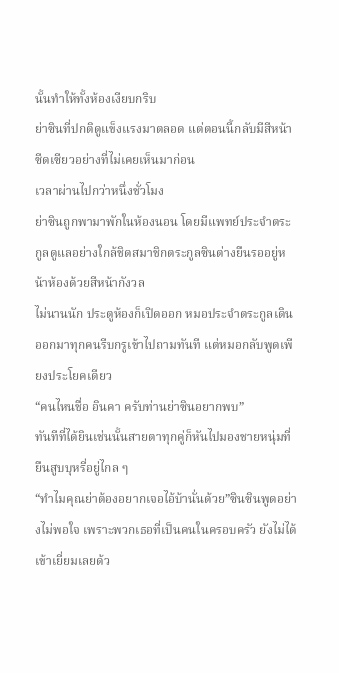นั้นทำให้ทั้งห้องเงียบกริบ
ย่าซินที่ปกติดูแข็งแรงมาตลอด แต่ตอนนี้กลับมีสีหน้าซีดเซียวอย่างที่ไม่เคยเห็นมาก่อน
เวลาผ่านไปกว่าหนึ่งชั่วโมง
ย่าซินถูกพามาพักในห้องนอน โดยมีแพทย์ประจำตระกูลดูแลอย่างใกล้ชิดสมาชิกตระกูลซินต่างยืนรออยู่หน้าห้องด้วยสีหน้ากังวล
ไม่นานนัก ประตูห้องก็เปิดออก หมอประจำตระกูลเดินออกมาทุกคนรีบกรูเข้าไปถามทันที แต่หมอกลับพูดเพียงประโยคเดียว
“คนไหนชื่อ อินคา ครับท่านย่าซินอยากพบ”
ทันทีที่ได้ยินเช่นนั้นสายตาทุกคู่ก็หันไปมองชายหนุ่มที่ยืนสูบบุหรี่อยู่ไกล ๆ
“ทำไมคุณย่าต้องอยากเจอไอ้บ้านั่นด้วย”ซินซินพูดอย่างไม่พอใจ เพราะพวกเธอที่เป็นคนในครอบครัว ยังไม่ได้เข้าเยี่ยมเลยด้ว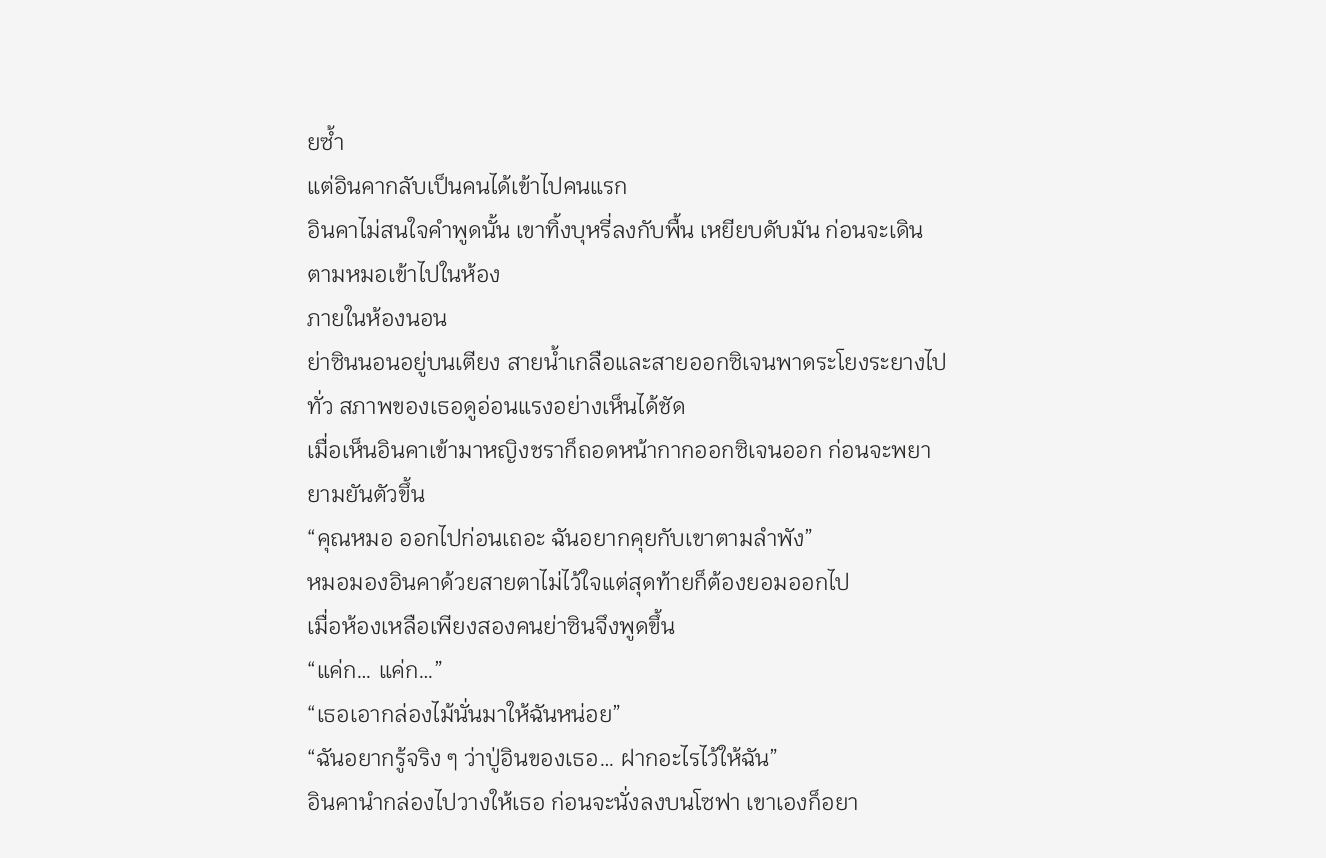ยซ้ำ
แต่อินคากลับเป็นคนได้เข้าไปคนแรก
อินคาไม่สนใจคำพูดนั้น เขาทิ้งบุหรี่ลงกับพื้น เหยียบดับมัน ก่อนจะเดินตามหมอเข้าไปในห้อง
ภายในห้องนอน
ย่าซินนอนอยู่บนเตียง สายน้ำเกลือและสายออกซิเจนพาดระโยงระยางไปทั่ว สภาพของเธอดูอ่อนแรงอย่างเห็นได้ชัด
เมื่อเห็นอินคาเข้ามาหญิงชราก็ถอดหน้ากากออกซิเจนออก ก่อนจะพยายามยันตัวขึ้น
“คุณหมอ ออกไปก่อนเถอะ ฉันอยากคุยกับเขาตามลำพัง”
หมอมองอินคาด้วยสายตาไม่ไว้ใจแต่สุดท้ายก็ต้องยอมออกไป
เมื่อห้องเหลือเพียงสองคนย่าซินจึงพูดขึ้น
“แค่ก… แค่ก…”
“เธอเอากล่องไม้นั่นมาให้ฉันหน่อย”
“ฉันอยากรู้จริง ๆ ว่าปู่อินของเธอ… ฝากอะไรไว้ให้ฉัน”
อินคานำกล่องไปวางให้เธอ ก่อนจะนั่งลงบนโซฟา เขาเองก็อยา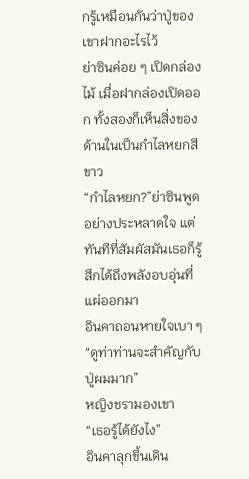กรู้เหมือนกันว่าปู่ของเขาฝากอะไรไว้
ย่าซินค่อย ๆ เปิดกล่องไม้ เมื่อฝากล่องเปิดออก ทั้งสองก็เห็นสิ่งของด้านในเป็นกำไลหยกสีขาว
“กำไลหยก?”ย่าซินพูดอย่างประหลาดใจ แต่ทันทีที่สัมผัสมันเธอก็รู้สึกได้ถึงพลังอบอุ่นที่แผ่ออกมา
อินคาถอนหายใจเบา ๆ
“ดูท่าท่านจะสำคัญกับปู่ผมมาก”
หญิงชรามองเขา
“เธอรู้ได้ยังไง”
อินคาลุกขึ้นเดิน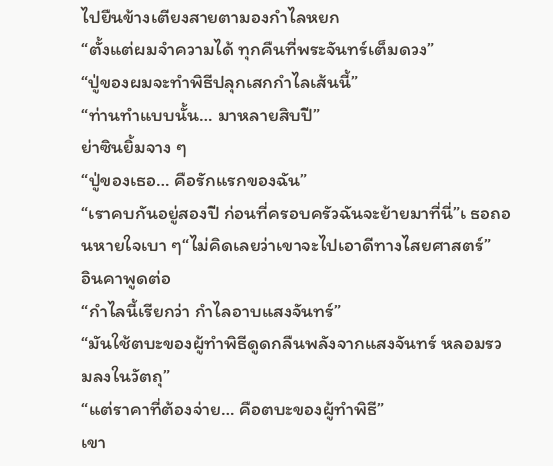ไปยืนข้างเตียงสายตามองกำไลหยก
“ตั้งแต่ผมจำความได้ ทุกคืนที่พระจันทร์เต็มดวง”
“ปู่ของผมจะทำพิธีปลุกเสกกำไลเส้นนี้”
“ท่านทำแบบนั้น… มาหลายสิบปี”
ย่าซินยิ้มจาง ๆ
“ปู่ของเธอ… คือรักแรกของฉัน”
“เราคบกันอยู่สองปี ก่อนที่ครอบครัวฉันจะย้ายมาที่นี่”เ ธอถอนหายใจเบา ๆ“ไม่คิดเลยว่าเขาจะไปเอาดีทางไสยศาสตร์”
อินคาพูดต่อ
“กำไลนี้เรียกว่า กำไลอาบแสงจันทร์”
“มันใช้ตบะของผู้ทำพิธีดูดกลืนพลังจากแสงจันทร์ หลอมรวมลงในวัตถุ”
“แต่ราคาที่ต้องจ่าย… คือตบะของผู้ทำพิธี”
เขา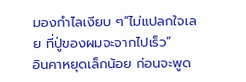มองกำไลเงียบ ๆ“ไม่แปลกใจเลย ที่ปู่ของผมจะจากไปเร็ว”
อินคาหยุดเล็กน้อย ก่อนจะพูด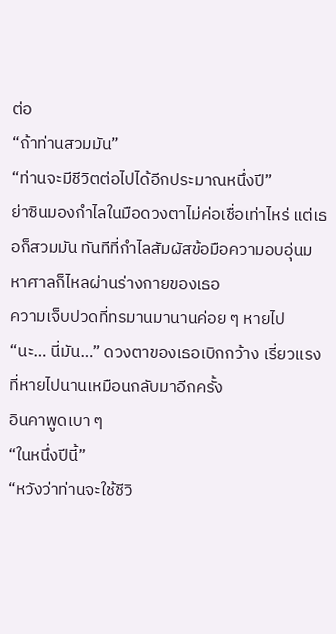ต่อ
“ถ้าท่านสวมมัน”
“ท่านจะมีชีวิตต่อไปได้อีกประมาณหนึ่งปี”
ย่าซินมองกำไลในมือดวงตาไม่ค่อเชื่อเท่าไหร่ แต่เธอก็สวมมัน ทันทีที่กำไลสัมผัสข้อมือความอบอุ่นมหาศาลก็ไหลผ่านร่างกายของเธอ
ความเจ็บปวดที่ทรมานมานานค่อย ๆ หายไป
“นะ… นี่มัน…” ดวงตาของเธอเบิกกว้าง เรี่ยวแรงที่หายไปนานเหมือนกลับมาอีกครั้ง
อินคาพูดเบา ๆ
“ในหนึ่งปีนี้”
“หวังว่าท่านจะใช้ชีวิ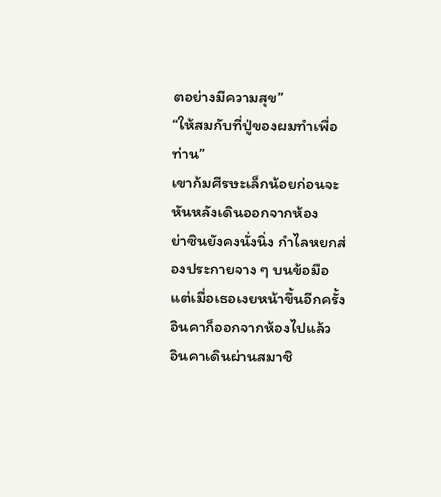ตอย่างมีความสุข”
“ให้สมกับที่ปู่ของผมทำเพื่อท่าน”
เขาก้มศีรษะเล็กน้อยก่อนจะหันหลังเดินออกจากห้อง
ย่าซินยังคงนั่งนิ่ง กำไลหยกส่องประกายจาง ๆ บนข้อมือ แต่เมื่อเธอเงยหน้าขึ้นอีกครั้ง อินคาก็ออกจากห้องไปแล้ว
อินคาเดินผ่านสมาชิ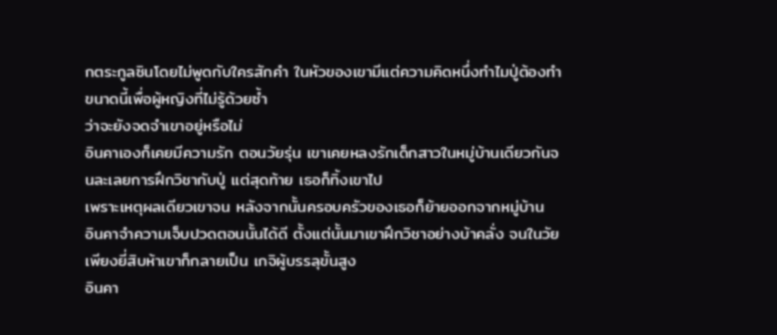กตระกูลซินโดยไม่พูดกับใครสักคำ ในหัวของเขามีแต่ความคิดหนึ่งทำไมปู่ต้องทำขนาดนี้เพื่อผู้หญิงที่ไม่รู้ด้วยซ้ำ
ว่าจะยังจดจำเขาอยู่หรือไม่
อินคาเองก็เคยมีความรัก ตอนวัยรุ่น เขาเคยหลงรักเด็กสาวในหมู่บ้านเดียวกันจนละเลยการฝึกวิชากับปู่ แต่สุดท้าย เธอก็ทิ้งเขาไป
เพราะเหตุผลเดียวเขาจน หลังจากนั้นครอบครัวของเธอก็ย้ายออกจากหมู่บ้าน
อินคาจำความเจ็บปวดตอนนั้นได้ดี ตั้งแต่นั้นมาเขาฝึกวิชาอย่างบ้าคลั่ง จนในวัยเพียงยี่สิบห้าเขาก็กลายเป็น เกจิผู้บรรลุขั้นสูง
อินคา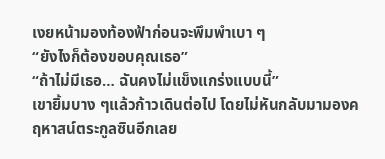เงยหน้ามองท้องฟ้าก่อนจะพึมพำเบา ๆ
“ยังไงก็ต้องขอบคุณเธอ”
“ถ้าไม่มีเธอ… ฉันคงไม่แข็งแกร่งแบบนี้”
เขายิ้มบาง ๆแล้วก้าวเดินต่อไป โดยไม่หันกลับมามองคฤหาสน์ตระกูลซินอีกเลย